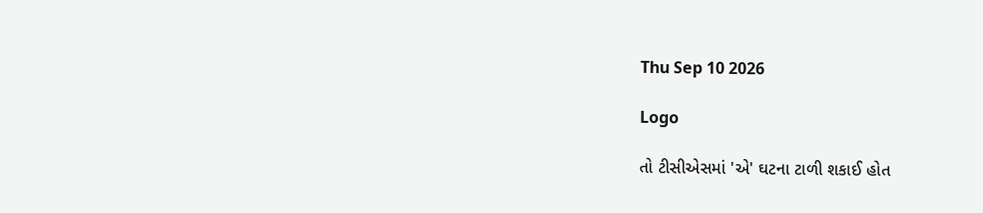Thu Sep 10 2026

Logo

તો ટીસીએસમાં 'એ' ઘટના ટાળી શકાઈ હોત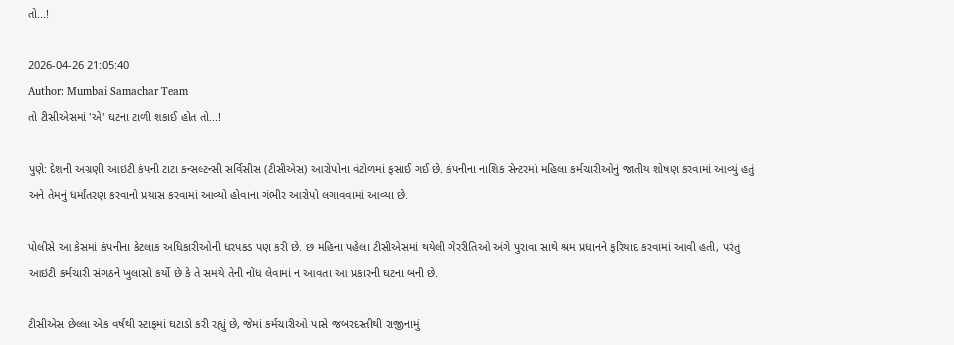તો...!

2026-04-26 21:05:40
Author: Mumbai Samachar Team
તો ટીસીએસમાં 'એ' ઘટના ટાળી શકાઈ હોત તો...!

પુણે: દેશની અગ્રણી આઇટી કંપની ટાટા કન્સલ્ટન્સી સર્વિસીસ (ટીસીએસ) આરોપોના વંટોળમાં ફસાઈ ગઈ છે. કંપનીના નાશિક સેન્ટરમાં મહિલા કર્મચારીઓનું જાતીય શોષણ કરવામાં આવ્યું હતું અને તેમનું ધર્માંતરણ કરવાનો પ્રયાસ કરવામાં આવ્યો હોવાના ગંભીર આરોપો લગાવવામાં આવ્યા છે.

પોલીસે આ કેસમાં કંપનીના કેટલાક અધિકારીઓની ધરપકડ પણ કરી છે. છ મહિના પહેલા ટીસીએસમાં થયેલી ગેરરીતિઓ અંગે પુરાવા સાથે શ્રમ પ્રધાનને ફરિયાદ કરવામાં આવી હતી, પરંતુ આઇટી કર્મચારી સંગઠને ખુલાસો કર્યો છે કે તે સમયે તેની નોંધ લેવામાં ન આવતા આ પ્રકારની ઘટના બની છે.

ટીસીએસ છેલ્લા એક વર્ષથી સ્ટાફમાં ઘટાડો કરી રહ્યું છે, જેમાં કર્મચારીઓ પાસે જબરદસ્તીથી રાજીનામું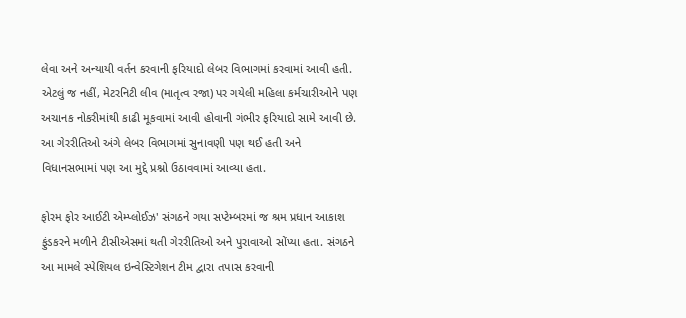લેવા અને અન્યાયી વર્તન કરવાની ફરિયાદો લેબર વિભાગમાં કરવામાં આવી હતી. એટલું જ નહીં, મેટરનિટી લીવ (માતૃત્વ રજા) પર ગયેલી મહિલા કર્મચારીઓને પણ અચાનક નોકરીમાંથી કાઢી મૂકવામાં આવી હોવાની ગંભીર ફરિયાદો સામે આવી છે. આ ગેરરીતિઓ અંગે લેબર વિભાગમાં સુનાવણી પણ થઈ હતી અને વિધાનસભામાં પણ આ મુદ્દે પ્રશ્નો ઉઠાવવામાં આવ્યા હતા.

ફોરમ ફોર આઈટી એમ્પ્લોઈઝ' સંગઠને ગયા સપ્ટેમ્બરમાં જ શ્રમ પ્રધાન આકાશ ફુંડકરને મળીને ટીસીએસમાં થતી ગેરરીતિઓ અને પુરાવાઓ સોંપ્યા હતા. સંગઠને આ મામલે સ્પેશિયલ ઇન્વેસ્ટિગેશન ટીમ દ્વારા તપાસ કરવાની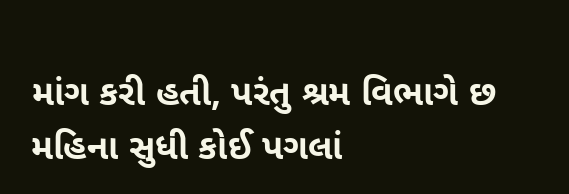માંગ કરી હતી, પરંતુ શ્રમ વિભાગે છ મહિના સુધી કોઈ પગલાં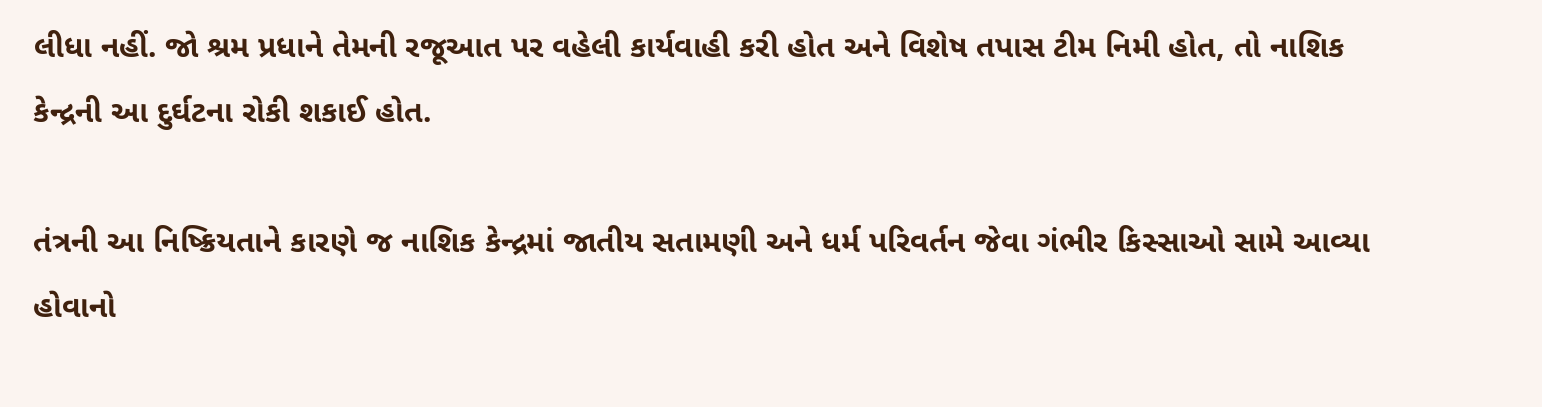લીધા નહીં. જો શ્રમ પ્રધાને તેમની રજૂઆત પર વહેલી કાર્યવાહી કરી હોત અને વિશેષ તપાસ ટીમ નિમી હોત, તો નાશિક કેન્દ્રની આ દુર્ઘટના રોકી શકાઈ હોત.

તંત્રની આ નિષ્ક્રિયતાને કારણે જ નાશિક કેન્દ્રમાં જાતીય સતામણી અને ધર્મ પરિવર્તન જેવા ગંભીર કિસ્સાઓ સામે આવ્યા હોવાનો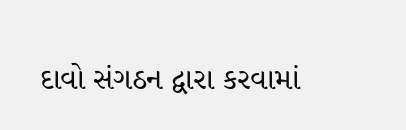દાવો સંગઠન દ્વારા કરવામાં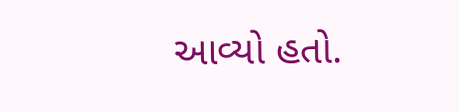આવ્યો હતો.